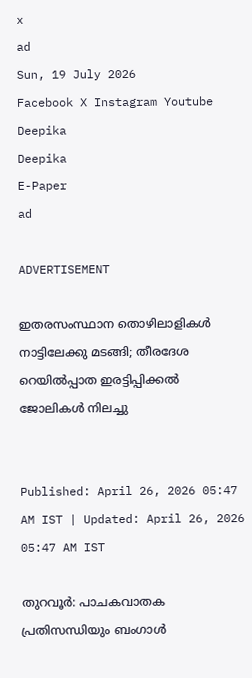x
ad
Sun, 19 July 2026
Facebook X Instagram Youtube
Deepika
Deepika
E-Paper
ad

ADVERTISEMENT

ഇതരസംസ്ഥാന തൊഴിലാളികൾ നാട്ടിലേക്കു മടങ്ങി; തീരദേശ റെയിൽപ്പാത ഇരട്ടിപ്പിക്കൽ ജോലികൾ നിലച്ചു


Published: April 26, 2026 05:47 AM IST | Updated: April 26, 2026 05:47 AM IST

തുറവൂർ: പാചകവാതക പ്രതിസന്ധിയും ബംഗാൾ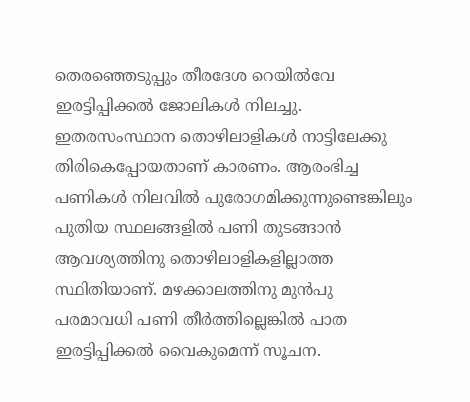തെരഞ്ഞെടുപ്പും തീരദേശ റെയിൽവേ ഇരട്ടിപ്പിക്കൽ ജോലികൾ നിലച്ചു. ഇതരസംസ്ഥാന തൊഴിലാളികൾ നാട്ടിലേക്കു തിരികെപ്പോയതാണ് കാരണം. ആരംഭിച്ച പണികൾ നിലവിൽ പുരോഗമിക്കുന്നുണ്ടെങ്കിലും പുതിയ സ്ഥലങ്ങളിൽ പണി തുടങ്ങാൻ ആവശ്യത്തിനു തൊഴിലാളികളില്ലാത്ത സ്ഥിതിയാണ്. മഴക്കാലത്തിനു മുൻപു പരമാവധി പണി തീർത്തില്ലെങ്കിൽ പാത ഇരട്ടിപ്പിക്കൽ വൈകുമെന്ന് സൂചന.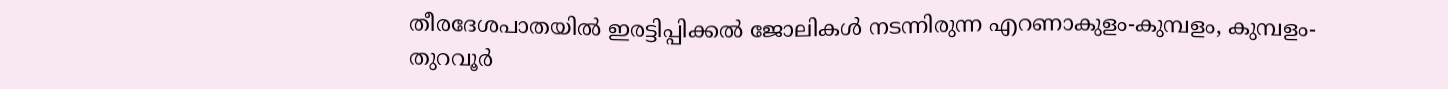തീരദേശപാതയിൽ ഇരട്ടിപ്പിക്കൽ ജോലികൾ നടന്നിരുന്ന എറണാകുളം-കുമ്പളം, കുമ്പളം-തുറവൂർ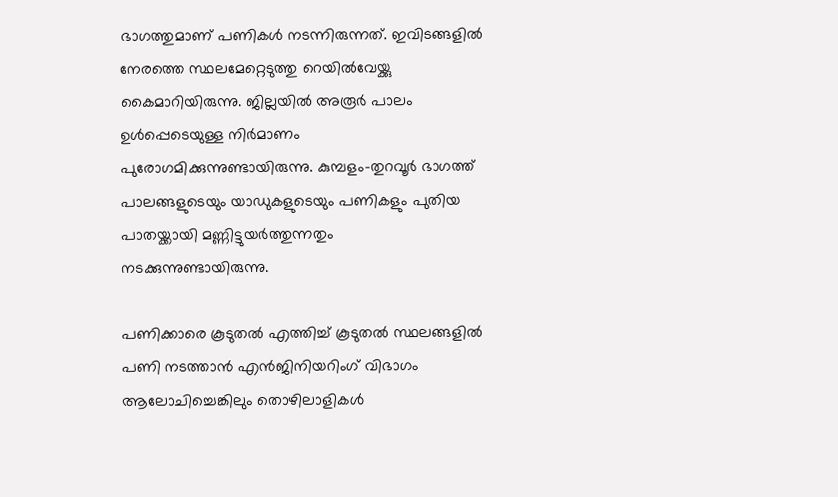ഭാഗത്തുമാണ് പണികൾ നടന്നിരുന്നത്. ഇവിടങ്ങളിൽ നേരത്തെ സ്ഥലമേറ്റെടുത്തു റെയിൽവേയ്ക്കു കൈമാറിയിരുന്നു. ജില്ലയിൽ അരൂർ പാലം ഉൾപ്പെടെയുള്ള നിർമാണം പുരോഗമിക്കുന്നുണ്ടായിരുന്നു. കുമ്പളം-തുറവൂർ ഭാഗത്ത് പാലങ്ങളുടെയും യാഡുകളുടെയും പണികളും പുതിയ പാതയ്ക്കായി മണ്ണിട്ടുയർത്തുന്നതും നടക്കുന്നുണ്ടായിരുന്നു.

പണിക്കാരെ കൂടുതൽ എത്തിച്ച് കൂടുതൽ സ്ഥലങ്ങളിൽ പണി നടത്താൻ എൻജിനിയറിംഗ് വിഭാഗം ആലോചിച്ചെങ്കിലും തൊഴിലാളികൾ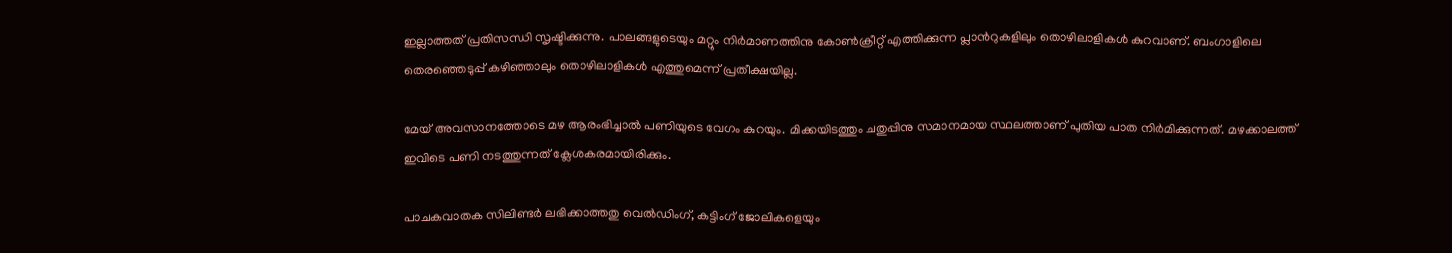ഇല്ലാത്തത് പ്രതിസന്ധി സൃഷ്ടിക്കുന്നു. പാലങ്ങളുടെയും മറ്റും നിർമാണത്തിനു കോൺക്രീറ്റ് എത്തിക്കുന്ന പ്ലാന്‍റുകളിലും തൊഴിലാളികൾ കുറവാണ്. ബംഗാളിലെ തെരഞ്ഞെടുപ്പ് കഴിഞ്ഞാലും തൊഴിലാളികൾ എത്തുമെന്ന് പ്രതീക്ഷയില്ല.

മേയ് അവസാനത്തോടെ മഴ ആരംഭിച്ചാൽ പണിയുടെ വേഗം കുറയും. മിക്കയിടത്തും ചതുപ്പിനു സമാനമായ സ്ഥലത്താണ് പുതിയ പാത നിർമിക്കുന്നത്. മഴക്കാലത്ത് ഇവിടെ പണി നടത്തുന്നത് ക്ലേശകരമായിരിക്കും.

പാചകവാതക സിലിണ്ടർ ലഭിക്കാത്തതു വെൽഡിംഗ്, കട്ടിംഗ് ജോലികളെയും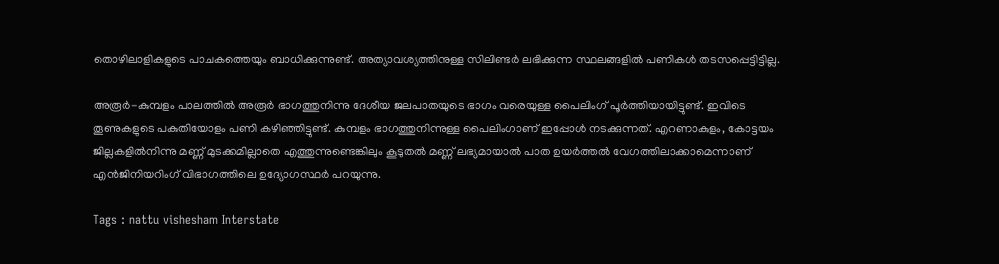തൊഴിലാളികളുടെ പാചകത്തെയും ബാധിക്കുന്നുണ്ട്. അത്യാവശ്യത്തിനുള്ള സിലിണ്ടർ ലഭിക്കുന്ന സ്ഥലങ്ങളിൽ പണികൾ തടസപ്പെട്ടിട്ടില്ല.

അരൂർ-കുമ്പളം പാലത്തിൽ അരൂർ ഭാഗത്തുനിന്നു ദേശീയ ജലപാതയുടെ ഭാഗം വരെയുള്ള പൈലിംഗ് പൂർത്തിയായിട്ടുണ്ട്. ഇവിടെ തൂണുകളുടെ പകുതിയോളം പണി കഴിഞ്ഞിട്ടുണ്ട്. കുമ്പളം ഭാഗത്തുനിന്നുള്ള പൈലിംഗാണ് ഇപ്പോൾ നടക്കുന്നത്. എറണാകുളം, കോട്ടയം ജില്ലകളിൽനിന്നു മണ്ണ് മുടക്കമില്ലാതെ എത്തുന്നുണ്ടെങ്കിലും കൂടുതൽ മണ്ണ് ലഭ്യമായാൽ പാത ഉയർത്തൽ വേഗത്തിലാക്കാമെന്നാണ് എൻജിനിയറിംഗ് വിഭാഗത്തിലെ ഉദ്യോഗസ്ഥർ പറയുന്നു.

Tags : nattu vishesham Interstate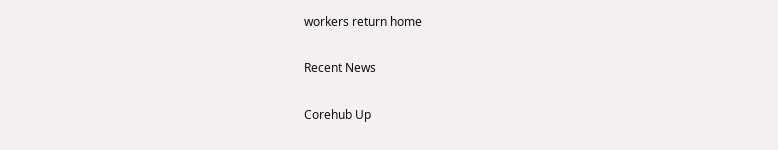workers return home

Recent News

Corehub Up